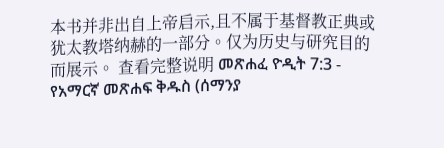本书并非出自上帝启示,且不属于基督教正典或犹太教塔纳赫的一部分。仅为历史与研究目的而展示。 查看完整说明 መጽሐፈ ዮዲት 7:3 - የአማርኛ መጽሐፍ ቅዱስ (ሰማንያ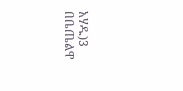አሃዱ)3 በቤጤልዋ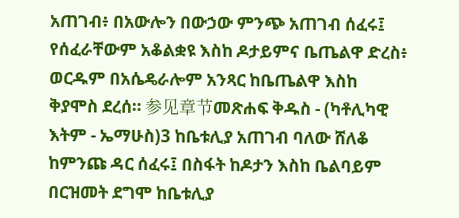አጠገብ፥ በአውሎን በውኃው ምንጭ አጠገብ ሰፈሩ፤ የሰፈራቸውም አቆልቋዩ እስከ ዶታይምና ቤጤልዋ ድረስ፥ ወርዱም በአሴዴራሎም አንጻር ከቤጤልዋ እስከ ቅያሞስ ደረሰ። 参见章节መጽሐፍ ቅዱስ - (ካቶሊካዊ እትም - ኤማሁስ)3 ከቤቱሊያ አጠገብ ባለው ሸለቆ ከምንጩ ዳር ሰፈሩ፤ በስፋት ከዶታን እስከ ቤልባይም በርዝመት ደግሞ ከቤቱሊያ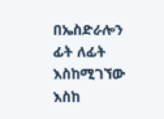በኤስድራሎን ፊት ለፊት እስከሚገኘው እስከ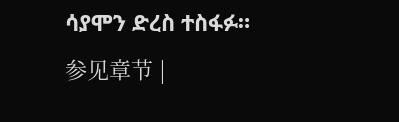ሳያሞን ድረስ ተስፋፉ። 参见章节 |